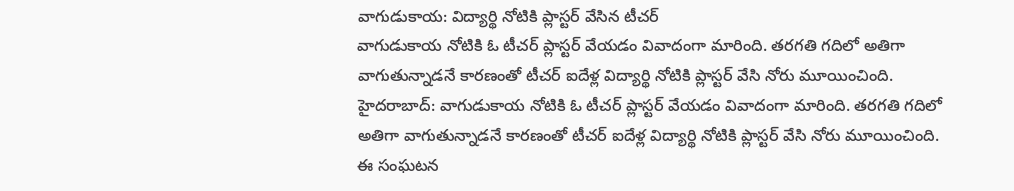వాగుడుకాయ: విద్యార్థి నోటికి ప్లాస్టర్ వేసిన టీచర్
వాగుడుకాయ నోటికి ఓ టీచర్ ప్లాస్టర్ వేయడం వివాదంగా మారింది. తరగతి గదిలో అతిగా వాగుతున్నాడనే కారణంతో టీచర్ ఐదేళ్ల విద్యార్థి నోటికి ప్లాస్టర్ వేసి నోరు మూయించింది.
హైదరాబాద్: వాగుడుకాయ నోటికి ఓ టీచర్ ప్లాస్టర్ వేయడం వివాదంగా మారింది. తరగతి గదిలో అతిగా వాగుతున్నాడనే కారణంతో టీచర్ ఐదేళ్ల విద్యార్థి నోటికి ప్లాస్టర్ వేసి నోరు మూయించింది. ఈ సంఘటన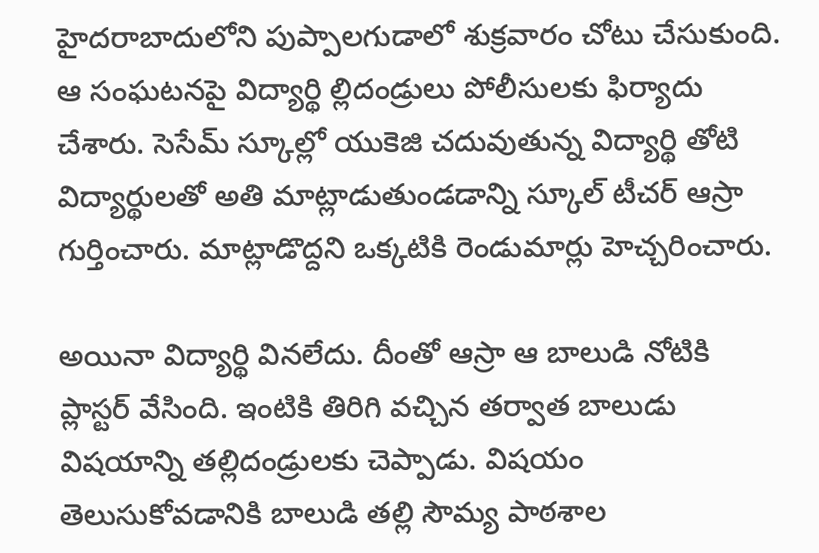హైదరాబాదులోని పుప్పాలగుడాలో శుక్రవారం చోటు చేసుకుంది.
ఆ సంఘటనపై విద్యార్థి ల్లిదండ్రులు పోలీసులకు ఫిర్యాదు చేశారు. సెసేమ్ స్కూల్లో యుకెజి చదువుతున్న విద్యార్థి తోటి విద్యార్థులతో అతి మాట్లాడుతుండడాన్ని స్కూల్ టీచర్ ఆస్రా గుర్తించారు. మాట్లాడొద్దని ఒక్కటికి రెండుమార్లు హెచ్చరించారు.

అయినా విద్యార్థి వినలేదు. దీంతో ఆస్రా ఆ బాలుడి నోటికి ప్లాస్టర్ వేసింది. ఇంటికి తిరిగి వచ్చిన తర్వాత బాలుడు విషయాన్ని తల్లిదండ్రులకు చెప్పాడు. విషయం తెలుసుకోవడానికి బాలుడి తల్లి సౌమ్య పాఠశాల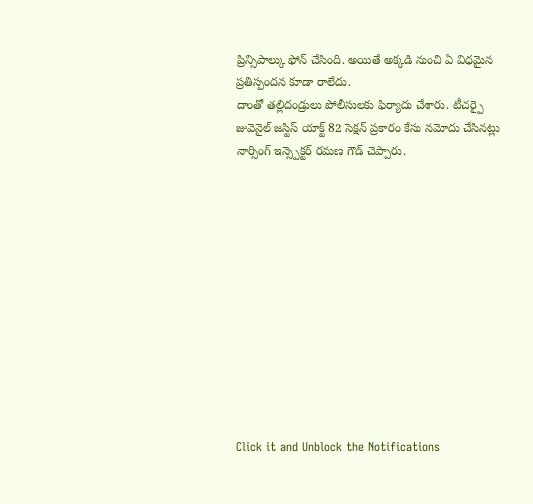ప్రిన్సిపాల్కు ఫోన్ చేసింది. అయితే అక్కడి నుంచి ఏ విధమైన ప్రతిస్పందన కూడా రాలేదు.
దాంతో తల్లిదండ్రులు పోలీసులకు ఫిర్యాదు చేశారు. టీచర్పై జువెనైల్ జస్టిస్ యాక్ట్ 82 సెక్షన్ ప్రకారం కేసు నమోదు చేసినట్లు నార్సింగ్ ఇన్స్పెక్టర్ రమణ గౌడ్ చెప్పారు.












Click it and Unblock the Notifications